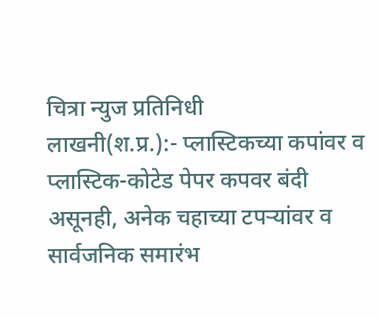चित्रा न्युज प्रतिनिधी
लाखनी(श.प्र.):- प्लास्टिकच्या कपांवर व प्लास्टिक-कोटेड पेपर कपवर बंदी असूनही, अनेक चहाच्या टपऱ्यांवर व सार्वजनिक समारंभ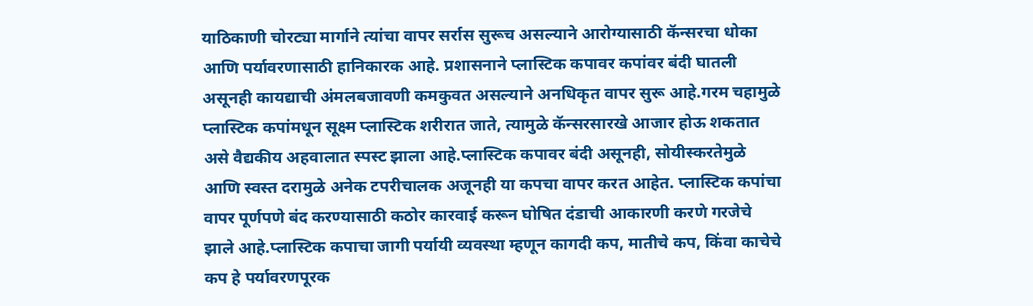याठिकाणी चोरट्या मार्गाने त्यांचा वापर सर्रास सुरूच असल्याने आरोग्यासाठी कॅन्सरचा धोका आणि पर्यावरणासाठी हानिकारक आहे. प्रशासनाने प्लास्टिक कपावर कपांवर बंदी घातली असूनही कायद्याची अंमलबजावणी कमकुवत असल्याने अनधिकृत वापर सुरू आहे.गरम चहामुळे प्लास्टिक कपांमधून सूक्ष्म प्लास्टिक शरीरात जाते, त्यामुळे कॅन्सरसारखे आजार होऊ शकतात असे वैद्यकीय अहवालात स्पस्ट झाला आहे.प्लास्टिक कपावर बंदी असूनही, सोयीस्करतेमुळे आणि स्वस्त दरामुळे अनेक टपरीचालक अजूनही या कपचा वापर करत आहेत. प्लास्टिक कपांचा वापर पूर्णपणे बंद करण्यासाठी कठोर कारवाई करून घोषित दंडाची आकारणी करणे गरजेचे झाले आहे.प्लास्टिक कपाचा जागी पर्यायी व्यवस्था म्हणून कागदी कप, मातीचे कप, किंवा काचेचे कप हे पर्यावरणपूरक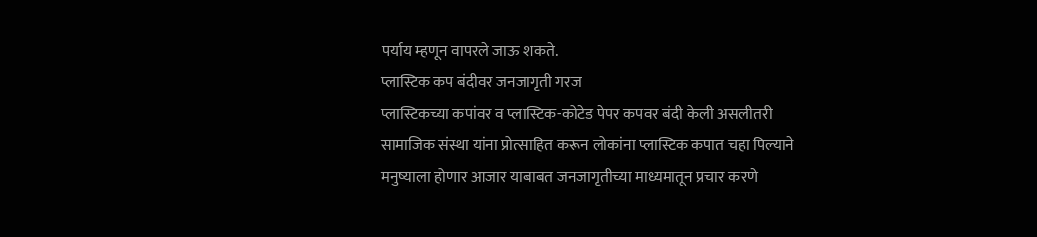पर्याय म्हणून वापरले जाऊ शकते.
प्लास्टिक कप बंदीवर जनजागृती गरज
प्लास्टिकच्या कपांवर व प्लास्टिक-कोटेड पेपर कपवर बंदी केली असलीतरी सामाजिक संस्था यांना प्रोत्साहित करून लोकांना प्लास्टिक कपात चहा पिल्याने मनुष्याला होणार आजार याबाबत जनजागृतीच्या माध्यमातून प्रचार करणे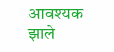आवश्यक झाले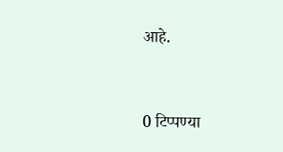आहे.


0 टिप्पण्या